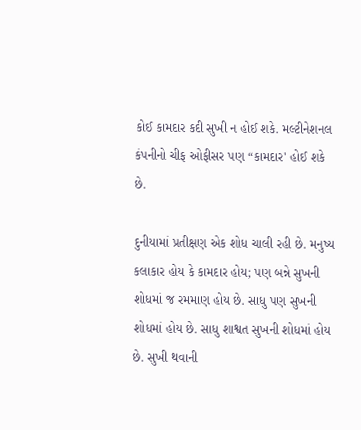કોઈ કામદાર કદી સુખી ન હોઈ શકે. મલ્ટીનેશનલ કંપનીનો ચીફ ઓફીસર પણ “કામદાર' હોઈ શકે છે.

દુનીયામાં પ્રતીક્ષણ એક શોધ ચાલી રહી છે. મનુષ્ય કલાકાર હોય કે કામદાર હોય; પણ બન્ને સુખની શોધમાં જ રમમાણ હોય છે. સાધુ પણ સુખની શોધમાં હોય છે. સાધુ શાશ્વત સુખની શોધમાં હોય છે. સુખી થવાની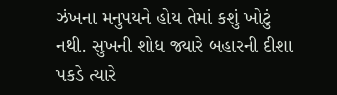ઝંખના મનુપયને હોય તેમાં કશું ખોટું નથી. સુખની શોધ જ્યારે બહારની દીશા પકડે ત્યારે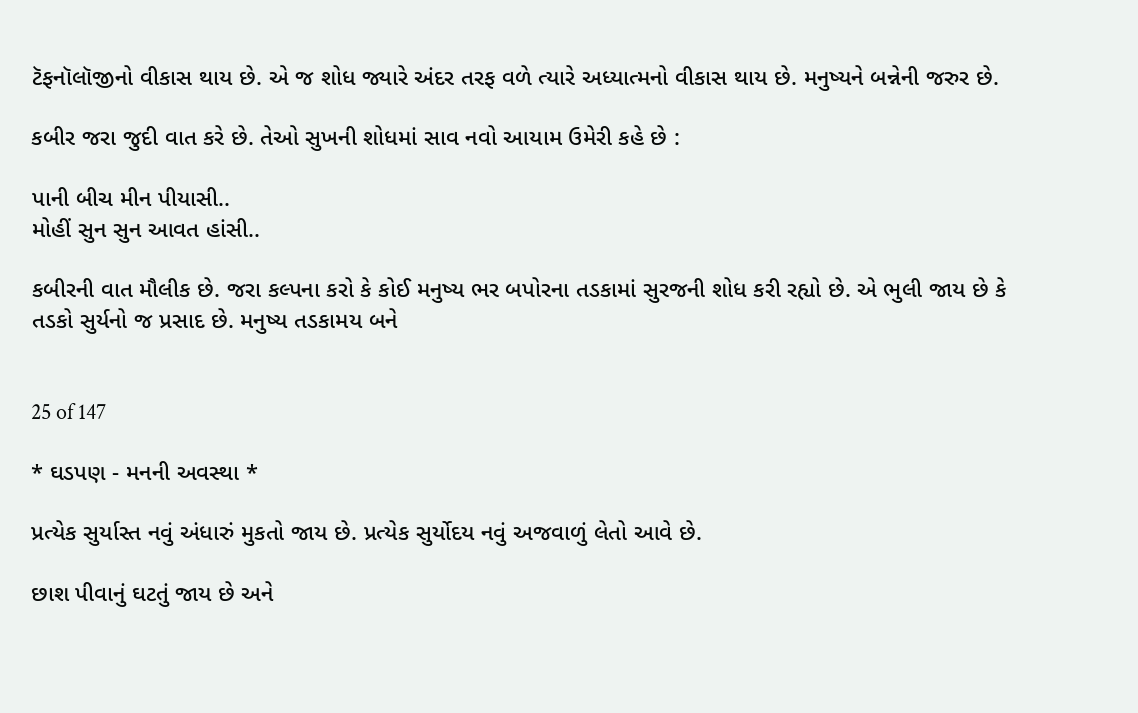ટૅફનૉલૉજીનો વીકાસ થાય છે. એ જ શોધ જ્યારે અંદર તરફ વળે ત્યારે અધ્યાત્મનો વીકાસ થાય છે. મનુષ્યને બન્નેની જરુર છે.

કબીર જરા જુદી વાત કરે છે. તેઓ સુખની શોધમાં સાવ નવો આયામ ઉમેરી કહે છે :

પાની બીચ મીન પીયાસી..
મોહીં સુન સુન આવત હાંસી..

કબીરની વાત મૌલીક છે. જરા કલ્પના કરો કે કોઈ મનુષ્ય ભર બપોરના તડકામાં સુરજની શોધ કરી રહ્યો છે. એ ભુલી જાય છે કે તડકો સુર્યનો જ પ્રસાદ છે. મનુષ્ય તડકામય બને


25 of 147

* ઘડપણ - મનની અવસ્થા *

પ્રત્યેક સુર્યાસ્ત નવું અંધારું મુકતો જાય છે. પ્રત્યેક સુર્યોદય નવું અજવાળું લેતો આવે છે.

છાશ પીવાનું ઘટતું જાય છે અને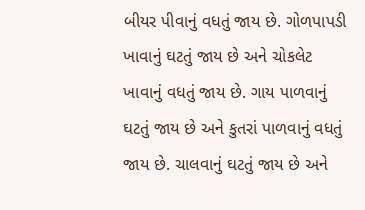બીયર પીવાનું વધતું જાય છે. ગોળપાપડી ખાવાનું ઘટતું જાય છે અને ચોકલેટ ખાવાનું વધતું જાય છે. ગાય પાળવાનું ઘટતું જાય છે અને કુતરાં પાળવાનું વધતું જાય છે. ચાલવાનું ઘટતું જાય છે અને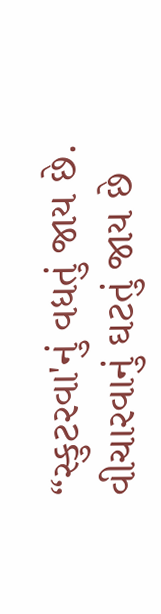“સ્કુટરવા'નું વધતું જાય છે. વીચારવાનું ઘટતું જાય છે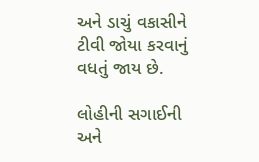અને ડાચું વકાસીને ટીવી જોયા કરવાનું વધતું જાય છે.

લોહીની સગાઈની અને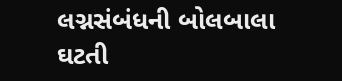લગ્નસંબંધની બોલબાલા ઘટતી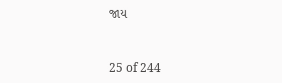જાય


25 of 244